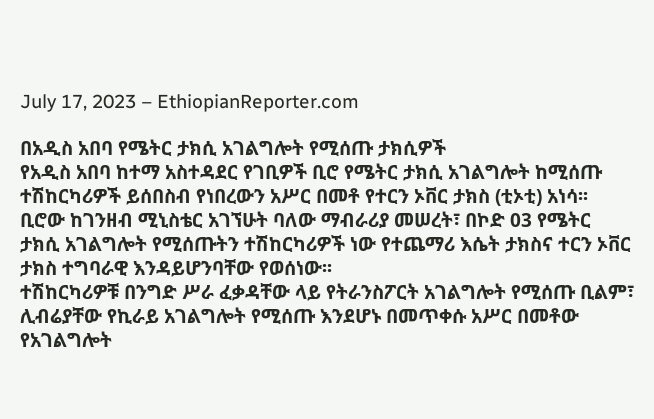July 17, 2023 – EthiopianReporter.com

በአዲስ አበባ የሜትር ታክሲ አገልግሎት የሚሰጡ ታክሲዎች
የአዲስ አበባ ከተማ አስተዳደር የገቢዎች ቢሮ የሜትር ታክሲ አገልግሎት ከሚሰጡ ተሽከርካሪዎች ይሰበስብ የነበረውን አሥር በመቶ የተርን ኦቨር ታክስ (ቲኦቲ) አነሳ፡፡
ቢሮው ከገንዘብ ሚኒስቴር አገኘሁት ባለው ማብራሪያ መሠረት፣ በኮድ 03 የሜትር ታክሲ አገልግሎት የሚሰጡትን ተሽከርካሪዎች ነው የተጨማሪ እሴት ታክስና ተርን ኦቨር ታክስ ተግባራዊ እንዳይሆንባቸው የወሰነው፡፡
ተሽከርካሪዎቹ በንግድ ሥራ ፈቃዳቸው ላይ የትራንስፖርት አገልግሎት የሚሰጡ ቢልም፣ ሊብሬያቸው የኪራይ አገልግሎት የሚሰጡ እንደሆኑ በመጥቀሱ አሥር በመቶው የአገልግሎት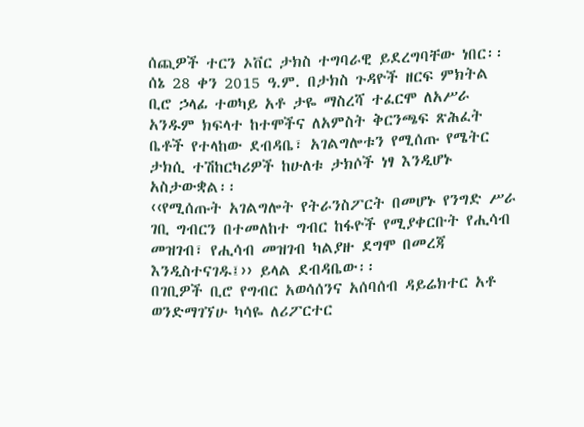ሰጪዎች ተርን ኦቨር ታክስ ተግባራዊ ይደረግባቸው ነበር፡፡
ሰኔ 28 ቀን 2015 ዓ.ም. በታክስ ጉዳዮች ዘርፍ ምክትል ቢሮ ኃላፊ ተወካይ አቶ ታዬ ማስረሻ ተፈርሞ ለአሥራ አንዱም ክፍላተ ከተሞችና ለአምስት ቅርንጫፍ ጽሕፈት ቤቶች የተላከው ደብዳቤ፣ አገልግሎቱን የሚሰጡ የሜትር ታክሲ ተሽከርካሪዎች ከሁለቱ ታክሶች ነፃ እንዲሆኑ አስታውቋል፡፡
‹‹የሚሰጡት አገልግሎት የትራንስፖርት በመሆኑ የንግድ ሥራ ገቢ ግብርን በተመለከተ ግብር ከፋዮች የሚያቀርቡት የሒሳብ መዝገብ፣ የሒሳብ መዝገብ ካልያዙ ደግሞ በመረጃ እንዲስተናገዱ፤›› ይላል ደብዳቤው፡፡
በገቢዎች ቢሮ የግብር አወሳሰንና አሰባሰብ ዳይሬክተር አቶ ወንድማገኘሁ ካሳዬ ለሪፖርተር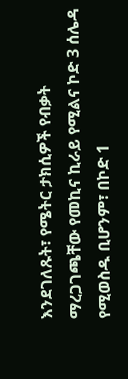እንደገለጹት፣ የሜትር ታክሲዎች የብቃት ማረጋገጫቸው የመኪና ኪራይ የሚልና ኮድ 3 ሰሌዳ የሚወስዱ ቢሆንም፣ በኮድ 1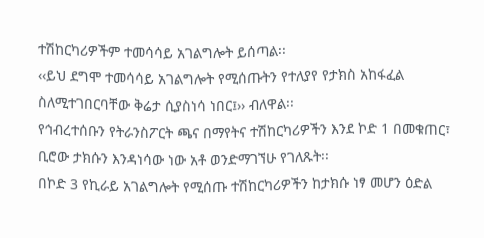ተሽከርካሪዎችም ተመሳሳይ አገልግሎት ይሰጣል፡፡
‹‹ይህ ደግሞ ተመሳሳይ አገልግሎት የሚሰጡትን የተለያየ የታክስ አከፋፈል ስለሚተገበርባቸው ቅሬታ ሲያስነሳ ነበር፤›› ብለዋል፡፡
የኅብረተሰቡን የትራንስፖርት ጫና በማየትና ተሽከርካሪዎችን እንደ ኮድ 1 በመቁጠር፣ ቢሮው ታክሱን እንዳነሳው ነው አቶ ወንድማገኘሁ የገለጹት፡፡
በኮድ 3 የኪራይ አገልግሎት የሚሰጡ ተሽከርካሪዎችን ከታክሱ ነፃ መሆን ዕድል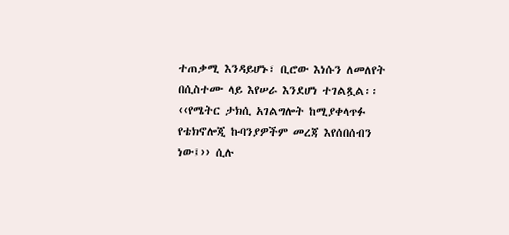ተጠቃሚ እንዳይሆኑ፣ ቢሮው እነሱን ለመለየት በሲስተሙ ላይ እየሠራ እንደሆነ ተገልጿል፡፡
‹‹የሜትር ታክሲ አገልግሎት ከሚያቀላጥፉ የቴክኖሎጂ ኩባንያዎችም መረጃ እየሰበሰብን ነው፤›› ሲሉ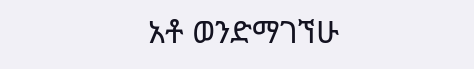አቶ ወንድማገኘሁ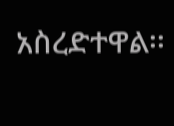አስረድተዋል፡፡